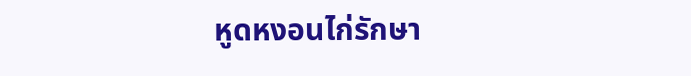หูดหงอนไก่รักษา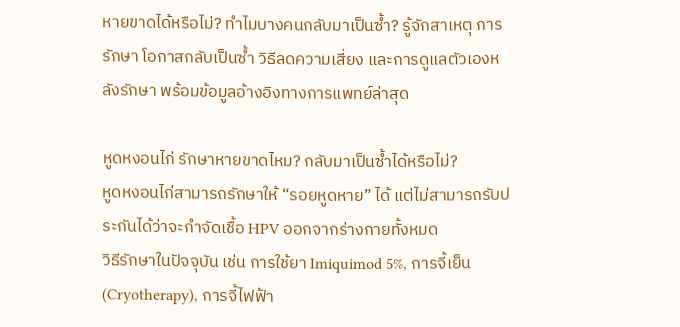หายขาดได้หรือไม่? ทำไมบางคนกลับมาเป็นซ้ำ? รู้จักสาเหตุ การรักษา โอกาสกลับเป็นซ้ำ วิธีลดความเสี่ยง และการดูแลตัวเองหลังรักษา พร้อมข้อมูลอ้างอิงทางการแพทย์ล่าสุด

หูดหงอนไก่ รักษาหายขาดไหม? กลับมาเป็นซ้ำได้หรือไม่?
หูดหงอนไก่สามารถรักษาให้ “รอยหูดหาย” ได้ แต่ไม่สามารถรับประกันได้ว่าจะกำจัดเชื้อ HPV ออกจากร่างกายทั้งหมด
วิธีรักษาในปัจจุบัน เช่น การใช้ยา Imiquimod 5%, การจี้เย็น (Cryotherapy), การจี้ไฟฟ้า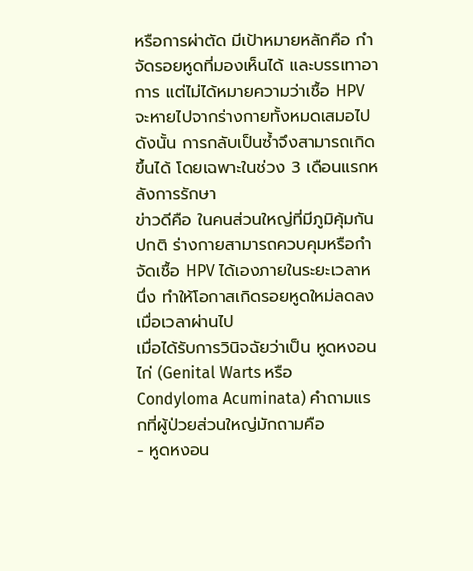หรือการผ่าตัด มีเป้าหมายหลักคือ กำจัดรอยหูดที่มองเห็นได้ และบรรเทาอาการ แต่ไม่ได้หมายความว่าเชื้อ HPV จะหายไปจากร่างกายทั้งหมดเสมอไป ดังนั้น การกลับเป็นซ้ำจึงสามารถเกิดขึ้นได้ โดยเฉพาะในช่วง 3 เดือนแรกหลังการรักษา
ข่าวดีคือ ในคนส่วนใหญ่ที่มีภูมิคุ้มกันปกติ ร่างกายสามารถควบคุมหรือกำจัดเชื้อ HPV ได้เองภายในระยะเวลาหนึ่ง ทำให้โอกาสเกิดรอยหูดใหม่ลดลงเมื่อเวลาผ่านไป
เมื่อได้รับการวินิจฉัยว่าเป็น หูดหงอนไก่ (Genital Warts หรือ Condyloma Acuminata) คำถามแรกที่ผู้ป่วยส่วนใหญ่มักถามคือ
- หูดหงอน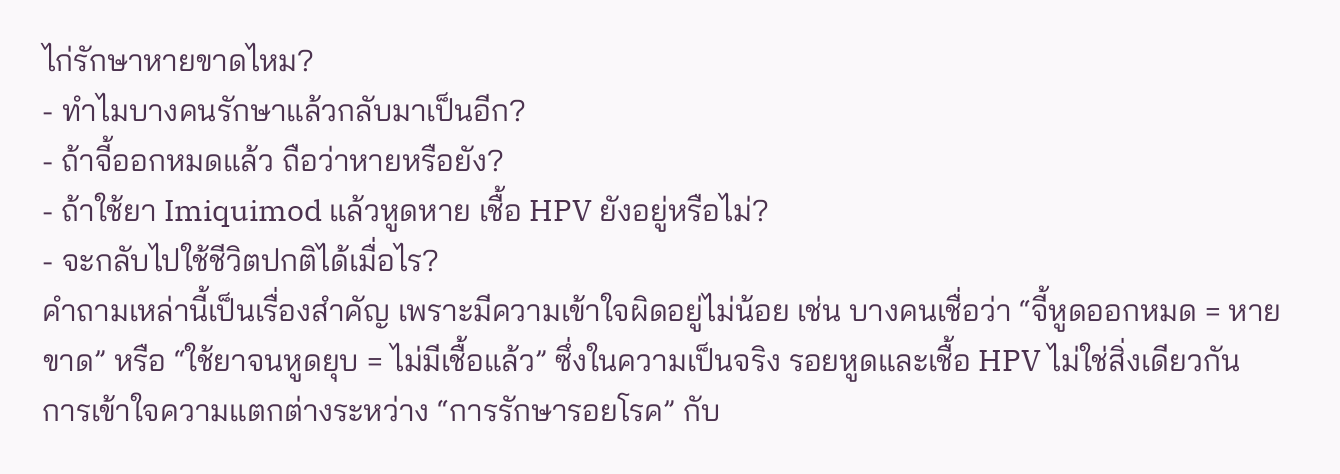ไก่รักษาหายขาดไหม?
- ทำไมบางคนรักษาแล้วกลับมาเป็นอีก?
- ถ้าจี้ออกหมดแล้ว ถือว่าหายหรือยัง?
- ถ้าใช้ยา Imiquimod แล้วหูดหาย เชื้อ HPV ยังอยู่หรือไม่?
- จะกลับไปใช้ชีวิตปกติได้เมื่อไร?
คำถามเหล่านี้เป็นเรื่องสำคัญ เพราะมีความเข้าใจผิดอยู่ไม่น้อย เช่น บางคนเชื่อว่า “จี้หูดออกหมด = หายขาด” หรือ “ใช้ยาจนหูดยุบ = ไม่มีเชื้อแล้ว” ซึ่งในความเป็นจริง รอยหูดและเชื้อ HPV ไม่ใช่สิ่งเดียวกัน
การเข้าใจความแตกต่างระหว่าง “การรักษารอยโรค” กับ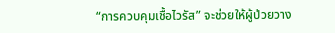“การควบคุมเชื้อไวรัส” จะช่วยให้ผู้ป่วยวาง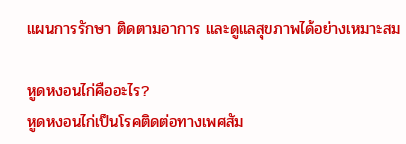แผนการรักษา ติดตามอาการ และดูแลสุขภาพได้อย่างเหมาะสม

หูดหงอนไก่คืออะไร?
หูดหงอนไก่เป็นโรคติดต่อทางเพศสัม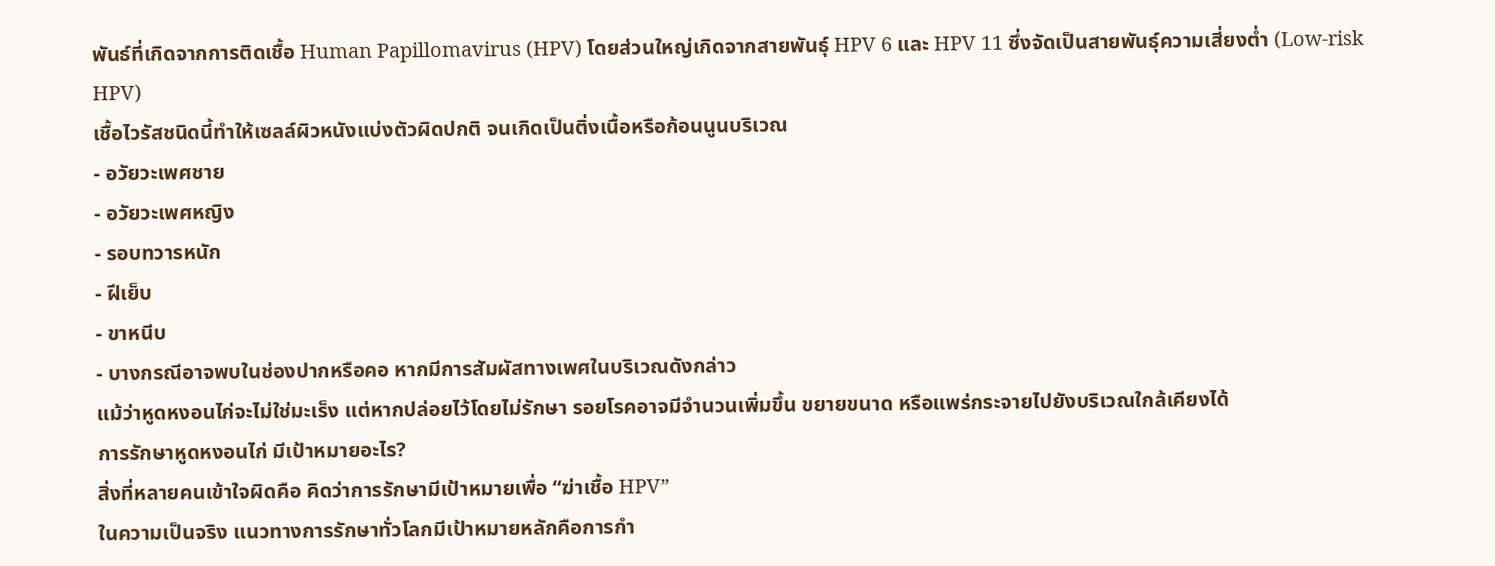พันธ์ที่เกิดจากการติดเชื้อ Human Papillomavirus (HPV) โดยส่วนใหญ่เกิดจากสายพันธุ์ HPV 6 และ HPV 11 ซึ่งจัดเป็นสายพันธุ์ความเสี่ยงต่ำ (Low-risk HPV)
เชื้อไวรัสชนิดนี้ทำให้เซลล์ผิวหนังแบ่งตัวผิดปกติ จนเกิดเป็นติ่งเนื้อหรือก้อนนูนบริเวณ
- อวัยวะเพศชาย
- อวัยวะเพศหญิง
- รอบทวารหนัก
- ฝีเย็บ
- ขาหนีบ
- บางกรณีอาจพบในช่องปากหรือคอ หากมีการสัมผัสทางเพศในบริเวณดังกล่าว
แม้ว่าหูดหงอนไก่จะไม่ใช่มะเร็ง แต่หากปล่อยไว้โดยไม่รักษา รอยโรคอาจมีจำนวนเพิ่มขึ้น ขยายขนาด หรือแพร่กระจายไปยังบริเวณใกล้เคียงได้
การรักษาหูดหงอนไก่ มีเป้าหมายอะไร?
สิ่งที่หลายคนเข้าใจผิดคือ คิดว่าการรักษามีเป้าหมายเพื่อ “ฆ่าเชื้อ HPV”
ในความเป็นจริง แนวทางการรักษาทั่วโลกมีเป้าหมายหลักคือการกำ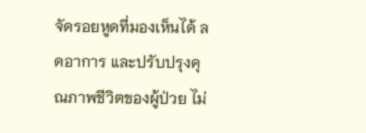จัดรอยหูดที่มองเห็นได้ ลดอาการ และปรับปรุงคุณภาพชีวิตของผู้ป่วย ไม่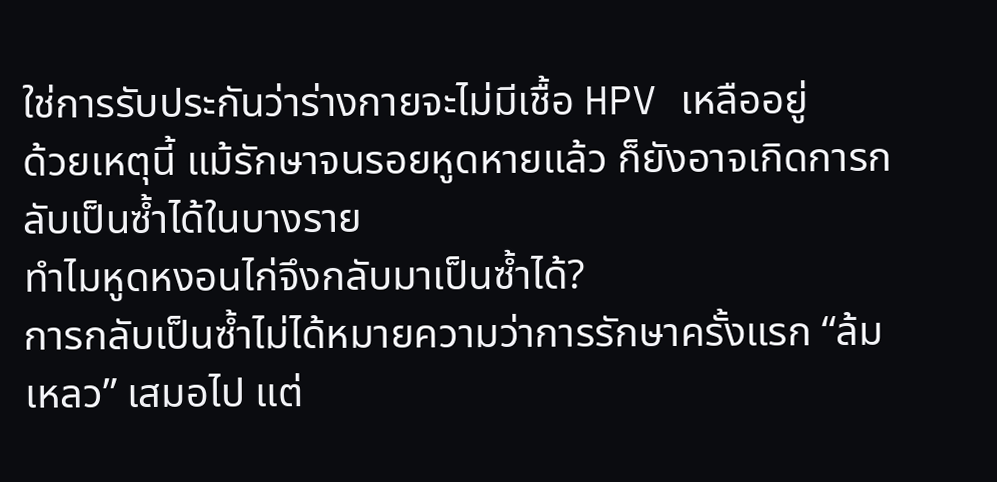ใช่การรับประกันว่าร่างกายจะไม่มีเชื้อ HPV เหลืออยู่
ด้วยเหตุนี้ แม้รักษาจนรอยหูดหายแล้ว ก็ยังอาจเกิดการกลับเป็นซ้ำได้ในบางราย
ทำไมหูดหงอนไก่จึงกลับมาเป็นซ้ำได้?
การกลับเป็นซ้ำไม่ได้หมายความว่าการรักษาครั้งแรก “ล้มเหลว” เสมอไป แต่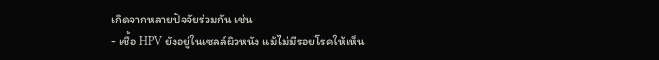เกิดจากหลายปัจจัยร่วมกัน เช่น
- เชื้อ HPV ยังอยู่ในเซลล์ผิวหนัง แม้ไม่มีรอยโรคให้เห็น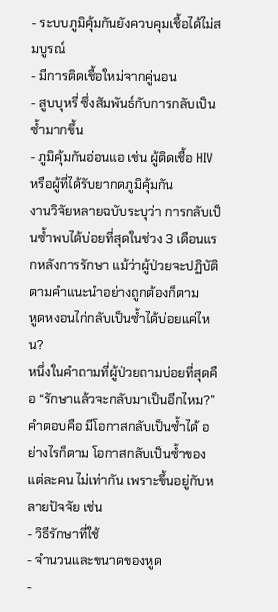- ระบบภูมิคุ้มกันยังควบคุมเชื้อได้ไม่สมบูรณ์
- มีการติดเชื้อใหม่จากคู่นอน
- สูบบุหรี่ ซึ่งสัมพันธ์กับการกลับเป็นซ้ำมากขึ้น
- ภูมิคุ้มกันอ่อนแอ เช่น ผู้ติดเชื้อ HIV หรือผู้ที่ได้รับยากดภูมิคุ้มกัน
งานวิจัยหลายฉบับระบุว่า การกลับเป็นซ้ำพบได้บ่อยที่สุดในช่วง 3 เดือนแรกหลังการรักษา แม้ว่าผู้ป่วยจะปฏิบัติตามคำแนะนำอย่างถูกต้องก็ตาม
หูดหงอนไก่กลับเป็นซ้ำได้บ่อยแค่ไหน?
หนึ่งในคำถามที่ผู้ป่วยถามบ่อยที่สุดคือ “รักษาแล้วจะกลับมาเป็นอีกไหม?”
คำตอบคือ มีโอกาสกลับเป็นซ้ำได้ อย่างไรก็ตาม โอกาสกลับเป็นซ้ำของแต่ละคน ไม่เท่ากัน เพราะขึ้นอยู่กับหลายปัจจัย เช่น
- วิธีรักษาที่ใช้
- จำนวนและขนาดของหูด
-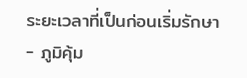ระยะเวลาที่เป็นก่อนเริ่มรักษา
- ภูมิคุ้ม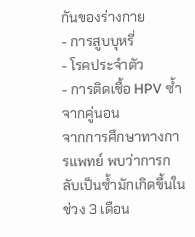กันของร่างกาย
- การสูบบุหรี่
- โรคประจำตัว
- การติดเชื้อ HPV ซ้ำจากคู่นอน
จากการศึกษาทางการแพทย์ พบว่าการกลับเป็นซ้ำมักเกิดขึ้นในช่วง 3 เดือน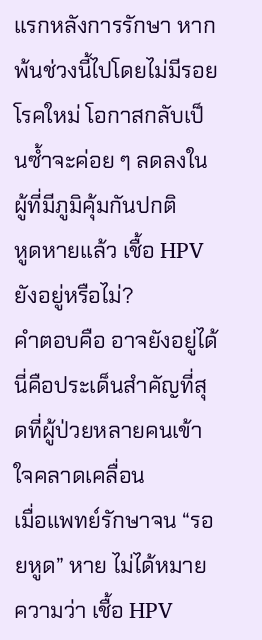แรกหลังการรักษา หากพ้นช่วงนี้ไปโดยไม่มีรอยโรคใหม่ โอกาสกลับเป็นซ้ำจะค่อย ๆ ลดลงในผู้ที่มีภูมิคุ้มกันปกติ
หูดหายแล้ว เชื้อ HPV ยังอยู่หรือไม่?
คำตอบคือ อาจยังอยู่ได้ นี่คือประเด็นสำคัญที่สุดที่ผู้ป่วยหลายคนเข้าใจคลาดเคลื่อน
เมื่อแพทย์รักษาจน “รอยหูด” หาย ไม่ได้หมายความว่า เชื้อ HPV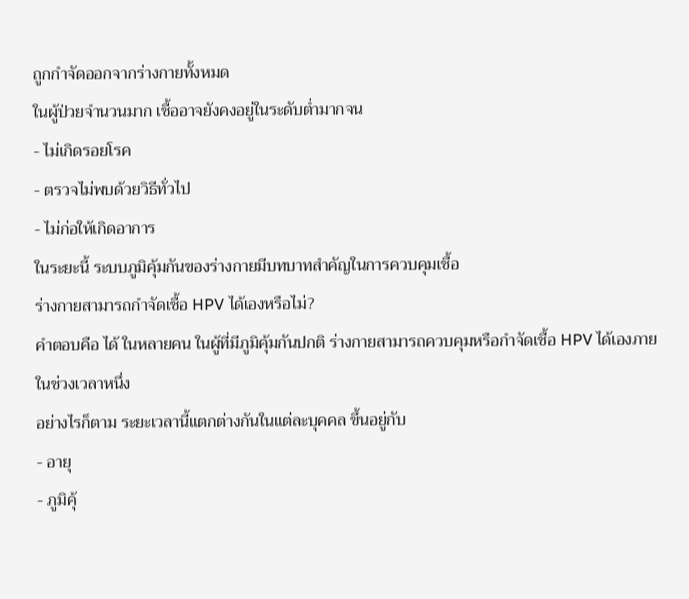ถูกกำจัดออกจากร่างกายทั้งหมด
ในผู้ป่วยจำนวนมาก เชื้ออาจยังคงอยู่ในระดับต่ำมากจน
- ไม่เกิดรอยโรค
- ตรวจไม่พบด้วยวิธีทั่วไป
- ไม่ก่อให้เกิดอาการ
ในระยะนี้ ระบบภูมิคุ้มกันของร่างกายมีบทบาทสำคัญในการควบคุมเชื้อ
ร่างกายสามารถกำจัดเชื้อ HPV ได้เองหรือไม่?
คำตอบคือ ได้ ในหลายคน ในผู้ที่มีภูมิคุ้มกันปกติ ร่างกายสามารถควบคุมหรือกำจัดเชื้อ HPV ได้เองภายในช่วงเวลาหนึ่ง
อย่างไรก็ตาม ระยะเวลานี้แตกต่างกันในแต่ละบุคคล ขึ้นอยู่กับ
- อายุ
- ภูมิคุ้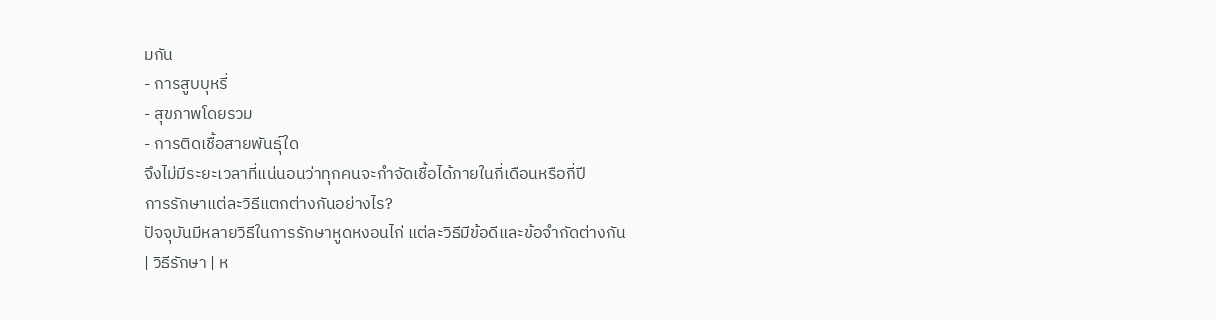มกัน
- การสูบบุหรี่
- สุขภาพโดยรวม
- การติดเชื้อสายพันธุ์ใด
จึงไม่มีระยะเวลาที่แน่นอนว่าทุกคนจะกำจัดเชื้อได้ภายในกี่เดือนหรือกี่ปี
การรักษาแต่ละวิธีแตกต่างกันอย่างไร?
ปัจจุบันมีหลายวิธีในการรักษาหูดหงอนไก่ แต่ละวิธีมีข้อดีและข้อจำกัดต่างกัน
| วิธีรักษา | ห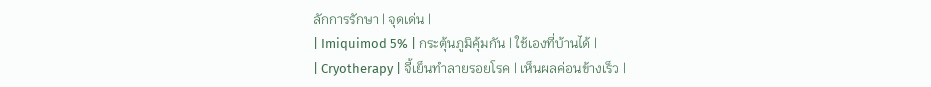ลักการรักษา | จุดเด่น |
| Imiquimod 5% | กระตุ้นภูมิคุ้มกัน | ใช้เองที่บ้านได้ |
| Cryotherapy | จี้เย็นทำลายรอยโรค | เห็นผลค่อนข้างเร็ว |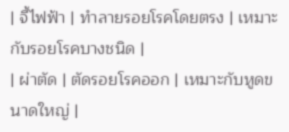| จี้ไฟฟ้า | ทำลายรอยโรคโดยตรง | เหมาะกับรอยโรคบางชนิด |
| ผ่าตัด | ตัดรอยโรคออก | เหมาะกับหูดขนาดใหญ่ |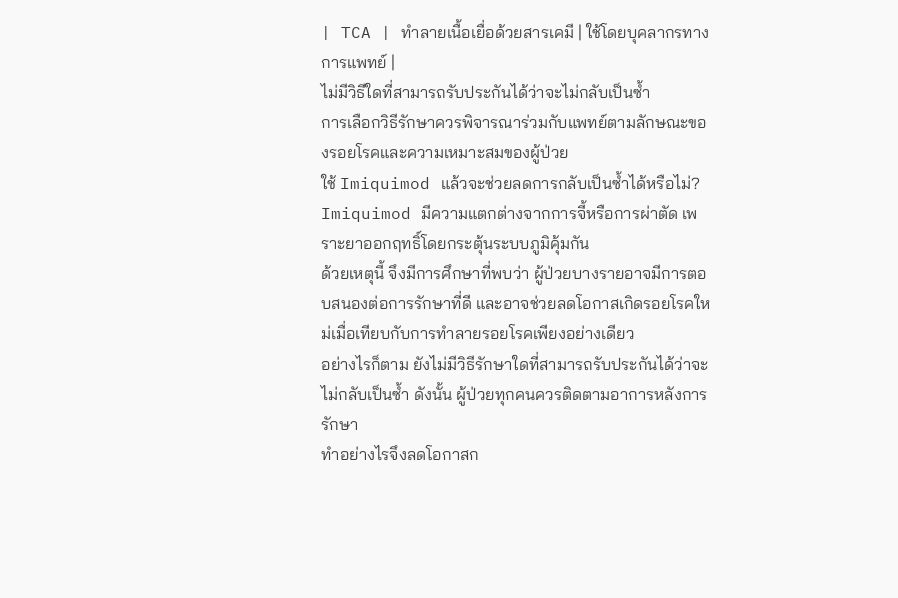| TCA | ทำลายเนื้อเยื่อด้วยสารเคมี | ใช้โดยบุคลากรทางการแพทย์ |
ไม่มีวิธีใดที่สามารถรับประกันได้ว่าจะไม่กลับเป็นซ้ำ
การเลือกวิธีรักษาควรพิจารณาร่วมกับแพทย์ตามลักษณะของรอยโรคและความเหมาะสมของผู้ป่วย
ใช้ Imiquimod แล้วจะช่วยลดการกลับเป็นซ้ำได้หรือไม่?
Imiquimod มีความแตกต่างจากการจี้หรือการผ่าตัด เพราะยาออกฤทธิ์โดยกระตุ้นระบบภูมิคุ้มกัน
ด้วยเหตุนี้ จึงมีการศึกษาที่พบว่า ผู้ป่วยบางรายอาจมีการตอบสนองต่อการรักษาที่ดี และอาจช่วยลดโอกาสเกิดรอยโรคใหม่เมื่อเทียบกับการทำลายรอยโรคเพียงอย่างเดียว
อย่างไรก็ตาม ยังไม่มีวิธีรักษาใดที่สามารถรับประกันได้ว่าจะไม่กลับเป็นซ้ำ ดังนั้น ผู้ป่วยทุกคนควรติดตามอาการหลังการรักษา
ทำอย่างไรจึงลดโอกาสก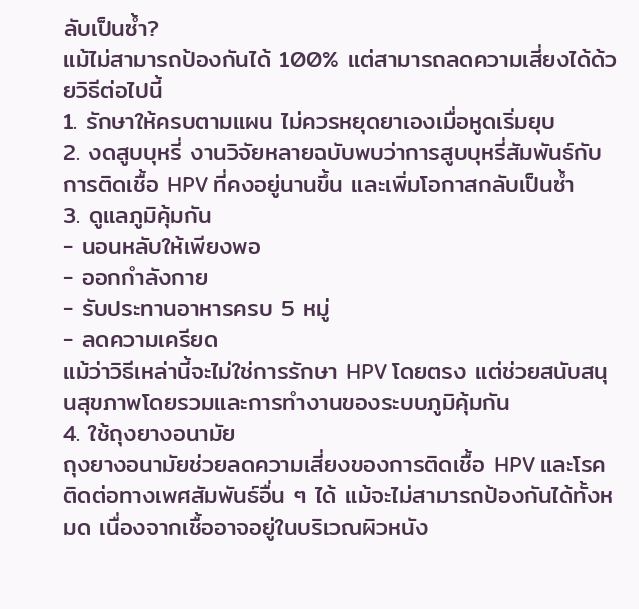ลับเป็นซ้ำ?
แม้ไม่สามารถป้องกันได้ 100% แต่สามารถลดความเสี่ยงได้ด้วยวิธีต่อไปนี้
1. รักษาให้ครบตามแผน ไม่ควรหยุดยาเองเมื่อหูดเริ่มยุบ
2. งดสูบบุหรี่ งานวิจัยหลายฉบับพบว่าการสูบบุหรี่สัมพันธ์กับการติดเชื้อ HPV ที่คงอยู่นานขึ้น และเพิ่มโอกาสกลับเป็นซ้ำ
3. ดูแลภูมิคุ้มกัน
- นอนหลับให้เพียงพอ
- ออกกำลังกาย
- รับประทานอาหารครบ 5 หมู่
- ลดความเครียด
แม้ว่าวิธีเหล่านี้จะไม่ใช่การรักษา HPV โดยตรง แต่ช่วยสนับสนุนสุขภาพโดยรวมและการทำงานของระบบภูมิคุ้มกัน
4. ใช้ถุงยางอนามัย
ถุงยางอนามัยช่วยลดความเสี่ยงของการติดเชื้อ HPV และโรคติดต่อทางเพศสัมพันธ์อื่น ๆ ได้ แม้จะไม่สามารถป้องกันได้ทั้งหมด เนื่องจากเชื้ออาจอยู่ในบริเวณผิวหนัง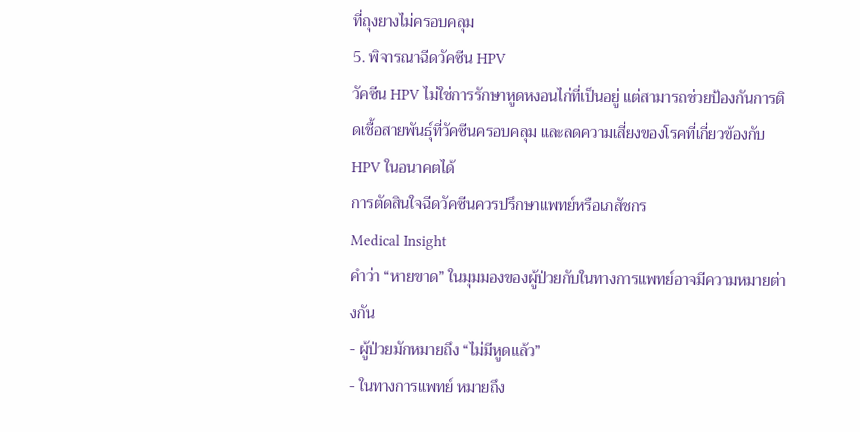ที่ถุงยางไม่ครอบคลุม
5. พิจารณาฉีดวัคซีน HPV
วัคซีน HPV ไม่ใช่การรักษาหูดหงอนไก่ที่เป็นอยู่ แต่สามารถช่วยป้องกันการติดเชื้อสายพันธุ์ที่วัคซีนครอบคลุม และลดความเสี่ยงของโรคที่เกี่ยวข้องกับ HPV ในอนาคตได้
การตัดสินใจฉีดวัคซีนควรปรึกษาแพทย์หรือเภสัชกร
Medical Insight
คำว่า “หายขาด” ในมุมมองของผู้ป่วยกับในทางการแพทย์อาจมีความหมายต่างกัน
- ผู้ป่วยมักหมายถึง “ไม่มีหูดแล้ว”
- ในทางการแพทย์ หมายถึง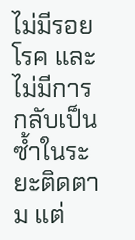ไม่มีรอยโรค และไม่มีการกลับเป็นซ้ำในระยะติดตาม แต่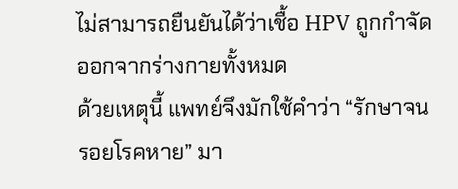ไม่สามารถยืนยันได้ว่าเชื้อ HPV ถูกกำจัดออกจากร่างกายทั้งหมด
ด้วยเหตุนี้ แพทย์จึงมักใช้คำว่า “รักษาจนรอยโรคหาย” มา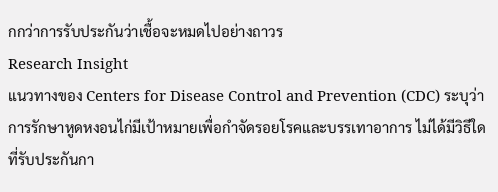กกว่าการรับประกันว่าเชื้อจะหมดไปอย่างถาวร
Research Insight
แนวทางของ Centers for Disease Control and Prevention (CDC) ระบุว่า การรักษาหูดหงอนไก่มีเป้าหมายเพื่อกำจัดรอยโรคและบรรเทาอาการ ไม่ได้มีวิธีใดที่รับประกันกา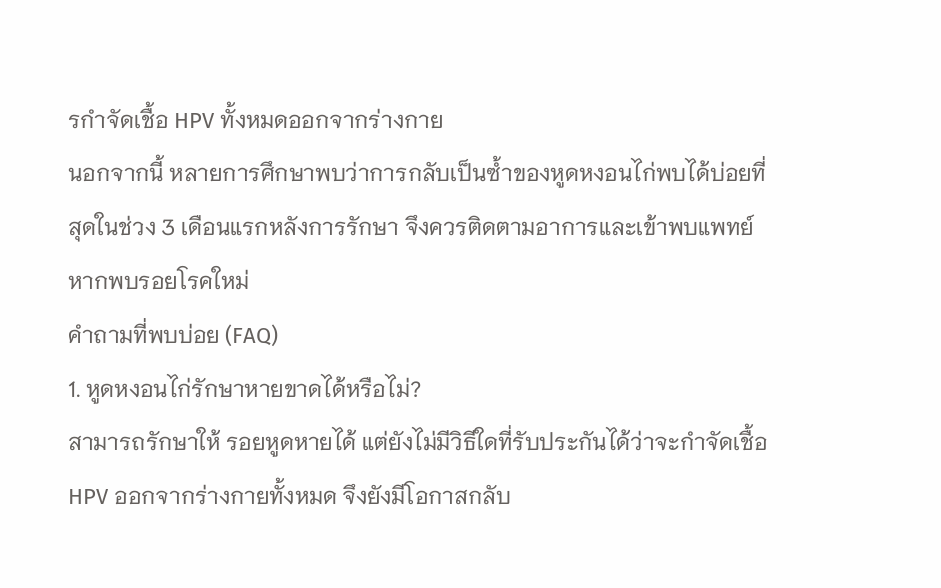รกำจัดเชื้อ HPV ทั้งหมดออกจากร่างกาย
นอกจากนี้ หลายการศึกษาพบว่าการกลับเป็นซ้ำของหูดหงอนไก่พบได้บ่อยที่สุดในช่วง 3 เดือนแรกหลังการรักษา จึงควรติดตามอาการและเข้าพบแพทย์หากพบรอยโรคใหม่
คำถามที่พบบ่อย (FAQ)
1. หูดหงอนไก่รักษาหายขาดได้หรือไม่?
สามารถรักษาให้ รอยหูดหายได้ แต่ยังไม่มีวิธีใดที่รับประกันได้ว่าจะกำจัดเชื้อ HPV ออกจากร่างกายทั้งหมด จึงยังมีโอกาสกลับ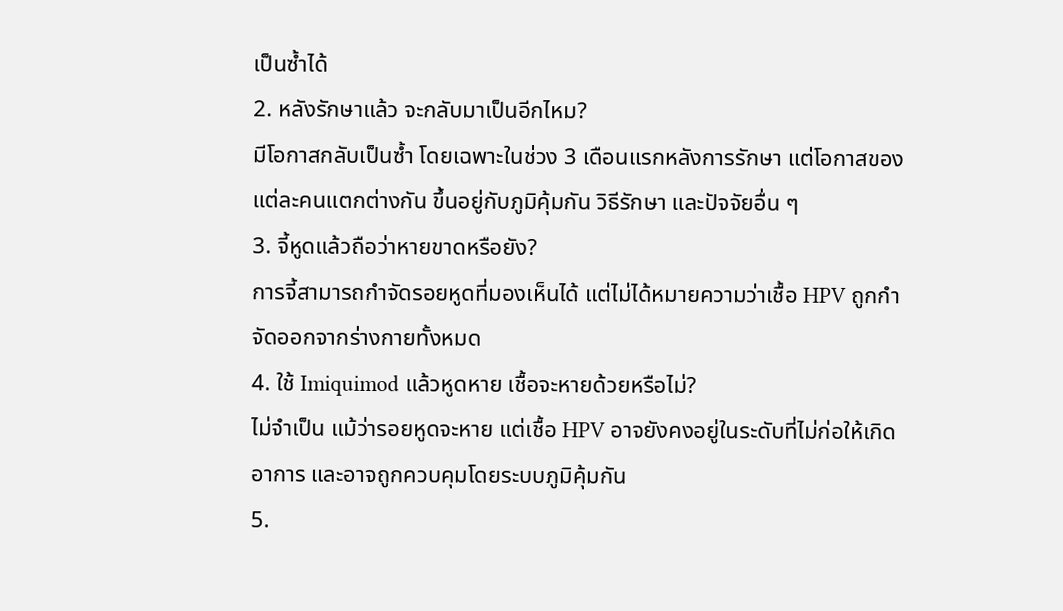เป็นซ้ำได้
2. หลังรักษาแล้ว จะกลับมาเป็นอีกไหม?
มีโอกาสกลับเป็นซ้ำ โดยเฉพาะในช่วง 3 เดือนแรกหลังการรักษา แต่โอกาสของแต่ละคนแตกต่างกัน ขึ้นอยู่กับภูมิคุ้มกัน วิธีรักษา และปัจจัยอื่น ๆ
3. จี้หูดแล้วถือว่าหายขาดหรือยัง?
การจี้สามารถกำจัดรอยหูดที่มองเห็นได้ แต่ไม่ได้หมายความว่าเชื้อ HPV ถูกกำจัดออกจากร่างกายทั้งหมด
4. ใช้ Imiquimod แล้วหูดหาย เชื้อจะหายด้วยหรือไม่?
ไม่จำเป็น แม้ว่ารอยหูดจะหาย แต่เชื้อ HPV อาจยังคงอยู่ในระดับที่ไม่ก่อให้เกิดอาการ และอาจถูกควบคุมโดยระบบภูมิคุ้มกัน
5.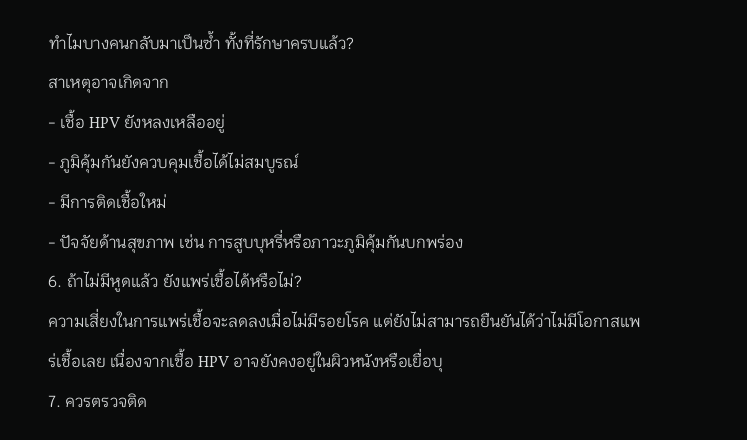ทำไมบางคนกลับมาเป็นซ้ำ ทั้งที่รักษาครบแล้ว?
สาเหตุอาจเกิดจาก
- เชื้อ HPV ยังหลงเหลืออยู่
- ภูมิคุ้มกันยังควบคุมเชื้อได้ไม่สมบูรณ์
- มีการติดเชื้อใหม่
- ปัจจัยด้านสุขภาพ เช่น การสูบบุหรี่หรือภาวะภูมิคุ้มกันบกพร่อง
6. ถ้าไม่มีหูดแล้ว ยังแพร่เชื้อได้หรือไม่?
ความเสี่ยงในการแพร่เชื้อจะลดลงเมื่อไม่มีรอยโรค แต่ยังไม่สามารถยืนยันได้ว่าไม่มีโอกาสแพร่เชื้อเลย เนื่องจากเชื้อ HPV อาจยังคงอยู่ในผิวหนังหรือเยื่อบุ
7. ควรตรวจติด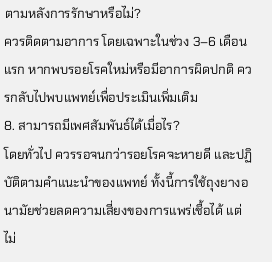ตามหลังการรักษาหรือไม่?
ควรติดตามอาการ โดยเฉพาะในช่วง 3–6 เดือนแรก หากพบรอยโรคใหม่หรือมีอาการผิดปกติ ควรกลับไปพบแพทย์เพื่อประเมินเพิ่มเติม
8. สามารถมีเพศสัมพันธ์ได้เมื่อไร?
โดยทั่วไป ควรรอจนกว่ารอยโรคจะหายดี และปฏิบัติตามคำแนะนำของแพทย์ ทั้งนี้การใช้ถุงยางอนามัยช่วยลดความเสี่ยงของการแพร่เชื้อได้ แต่ไม่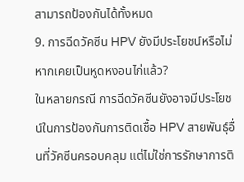สามารถป้องกันได้ทั้งหมด
9. การฉีดวัคซีน HPV ยังมีประโยชน์หรือไม่ หากเคยเป็นหูดหงอนไก่แล้ว?
ในหลายกรณี การฉีดวัคซีนยังอาจมีประโยชน์ในการป้องกันการติดเชื้อ HPV สายพันธุ์อื่นที่วัคซีนครอบคลุม แต่ไม่ใช่การรักษาการติ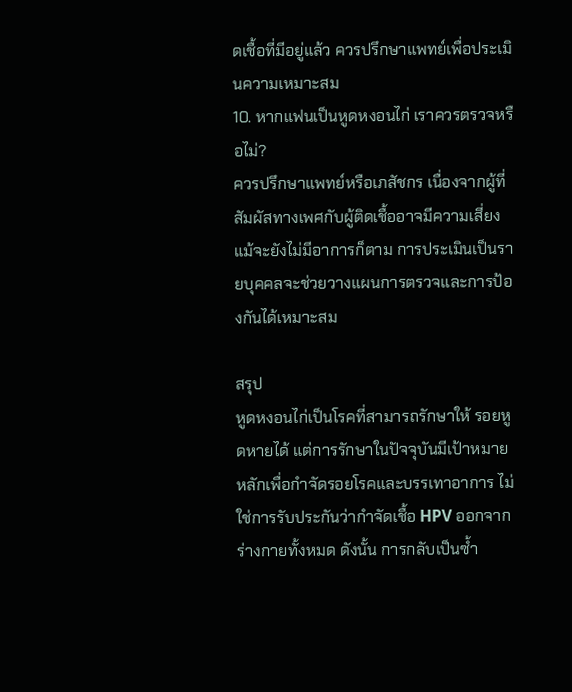ดเชื้อที่มีอยู่แล้ว ควรปรึกษาแพทย์เพื่อประเมินความเหมาะสม
10. หากแฟนเป็นหูดหงอนไก่ เราควรตรวจหรือไม่?
ควรปรึกษาแพทย์หรือเภสัชกร เนื่องจากผู้ที่สัมผัสทางเพศกับผู้ติดเชื้ออาจมีความเสี่ยง แม้จะยังไม่มีอาการก็ตาม การประเมินเป็นรายบุคคลจะช่วยวางแผนการตรวจและการป้องกันได้เหมาะสม

สรุป
หูดหงอนไก่เป็นโรคที่สามารถรักษาให้ รอยหูดหายได้ แต่การรักษาในปัจจุบันมีเป้าหมายหลักเพื่อกำจัดรอยโรคและบรรเทาอาการ ไม่ใช่การรับประกันว่ากำจัดเชื้อ HPV ออกจากร่างกายทั้งหมด ดังนั้น การกลับเป็นซ้ำ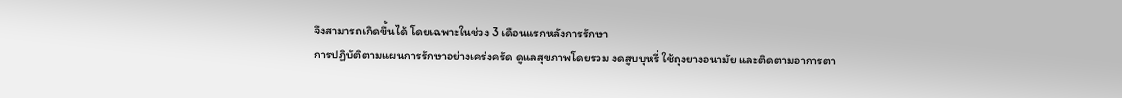จึงสามารถเกิดขึ้นได้ โดยเฉพาะในช่วง 3 เดือนแรกหลังการรักษา
การปฏิบัติตามแผนการรักษาอย่างเคร่งครัด ดูแลสุขภาพโดยรวม งดสูบบุหรี่ ใช้ถุงยางอนามัย และติดตามอาการตา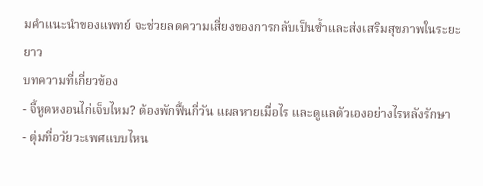มคำแนะนำของแพทย์ จะช่วยลดความเสี่ยงของการกลับเป็นซ้ำและส่งเสริมสุขภาพในระยะยาว
บทความที่เกี่ยวข้อง
- จี้หูดหงอนไก่เจ็บไหม? ต้องพักฟื้นกี่วัน แผลหายเมื่อไร และดูแลตัวเองอย่างไรหลังรักษา
- ตุ่มที่อวัยวะเพศแบบไหน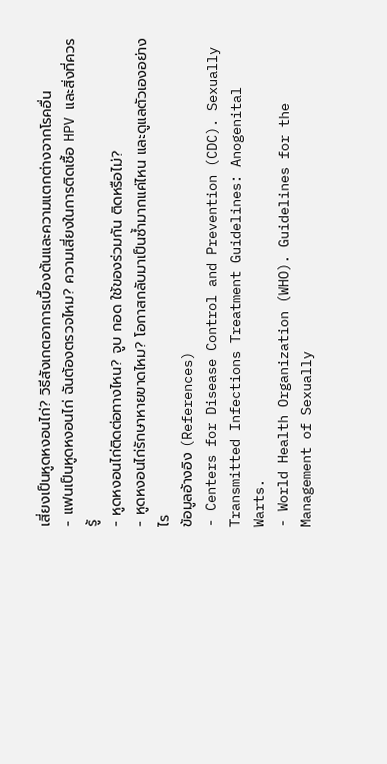เสี่ยงเป็นหูดหงอนไก่? วิธีสังเกตอาการเบื้องต้นและความแตกต่างจากโรคอื่น
- แฟนเป็นหูดหงอนไก่ ฉันต้องตรวจไหม? ความเสี่ยงในการติดเชื้อ HPV และสิ่งที่ควรรู้
- หูดหงอนไก่ติดต่อทางไหน? จูบ กอด ใช้ของร่วมกัน ติดหรือไม่?
- หูดหงอนไก่รักษาหายขาดไหม? โอกาสกลับมาเป็นซ้ำมากแค่ไหน และดูแลตัวเองอย่างไร
ข้อมูลอ้างอิง (References)
- Centers for Disease Control and Prevention (CDC). Sexually Transmitted Infections Treatment Guidelines: Anogenital Warts.
- World Health Organization (WHO). Guidelines for the Management of Sexually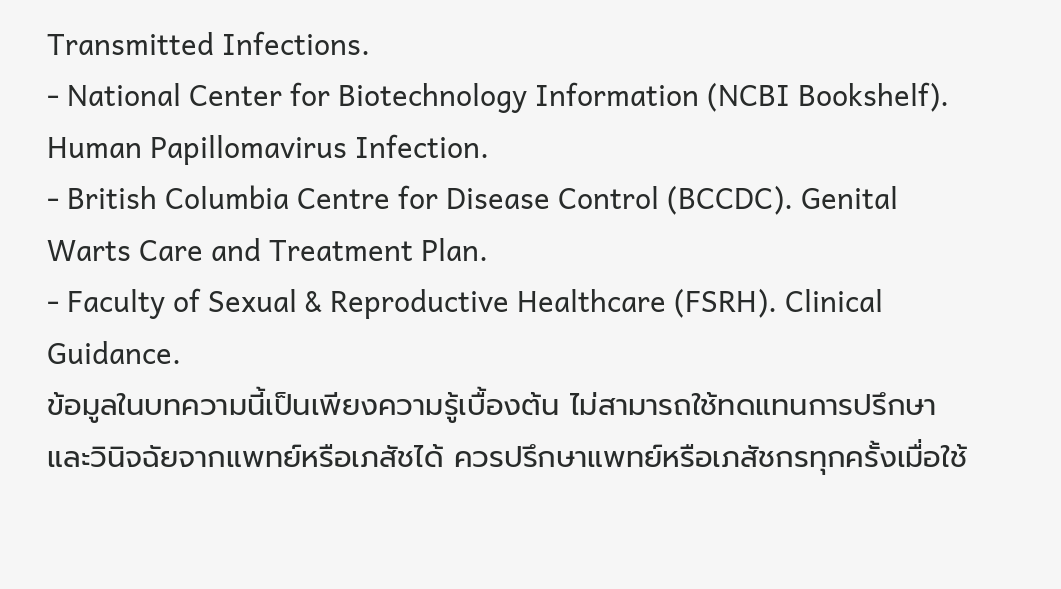Transmitted Infections.
- National Center for Biotechnology Information (NCBI Bookshelf). Human Papillomavirus Infection.
- British Columbia Centre for Disease Control (BCCDC). Genital Warts Care and Treatment Plan.
- Faculty of Sexual & Reproductive Healthcare (FSRH). Clinical Guidance.
ข้อมูลในบทความนี้เป็นเพียงความรู้เบื้องต้น ไม่สามารถใช้ทดแทนการปรึกษาและวินิจฉัยจากแพทย์หรือเภสัชได้ ควรปรึกษาแพทย์หรือเภสัชกรทุกครั้งเมื่อใช้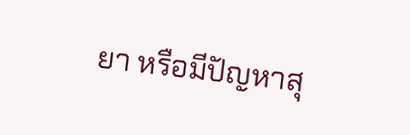ยา หรือมีปัญหาสุ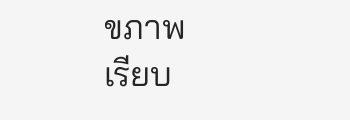ขภาพ
เรียบ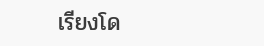เรียงโด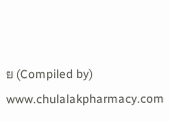ย (Compiled by) www.chulalakpharmacy.com